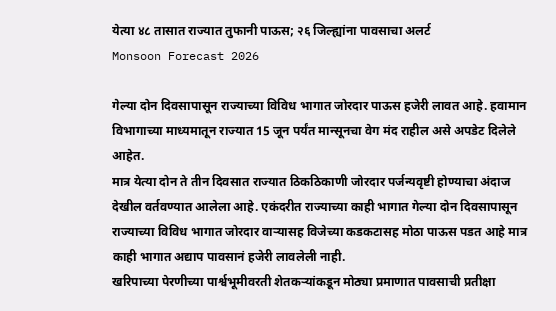येत्या ४८ तासात राज्यात तुफानी पाऊस; २६ जिल्ह्यांना पावसाचा अलर्ट
Monsoon Forecast 2026

गेल्या दोन दिवसापासून राज्याच्या विविध भागात जोरदार पाऊस हजेरी लावत आहे. हवामान विभागाच्या माध्यमातून राज्यात 15 जून पर्यंत मान्सूनचा वेग मंद राहील असे अपडेट दिलेले आहेत.
मात्र येत्या दोन ते तीन दिवसात राज्यात ठिकठिकाणी जोरदार पर्जन्यवृष्टी होण्याचा अंदाज देखील वर्तवण्यात आलेला आहे. एकंदरीत राज्याच्या काही भागात गेल्या दोन दिवसापासून राज्याच्या विविध भागात जोरदार वाऱ्यासह विजेच्या कडकटासह मोठा पाऊस पडत आहे मात्र काही भागात अद्याप पावसानं हजेरी लावलेली नाही.
खरिपाच्या पेरणीच्या पार्श्वभूमीवरती शेतकऱ्यांकडून मोठ्या प्रमाणात पावसाची प्रतीक्षा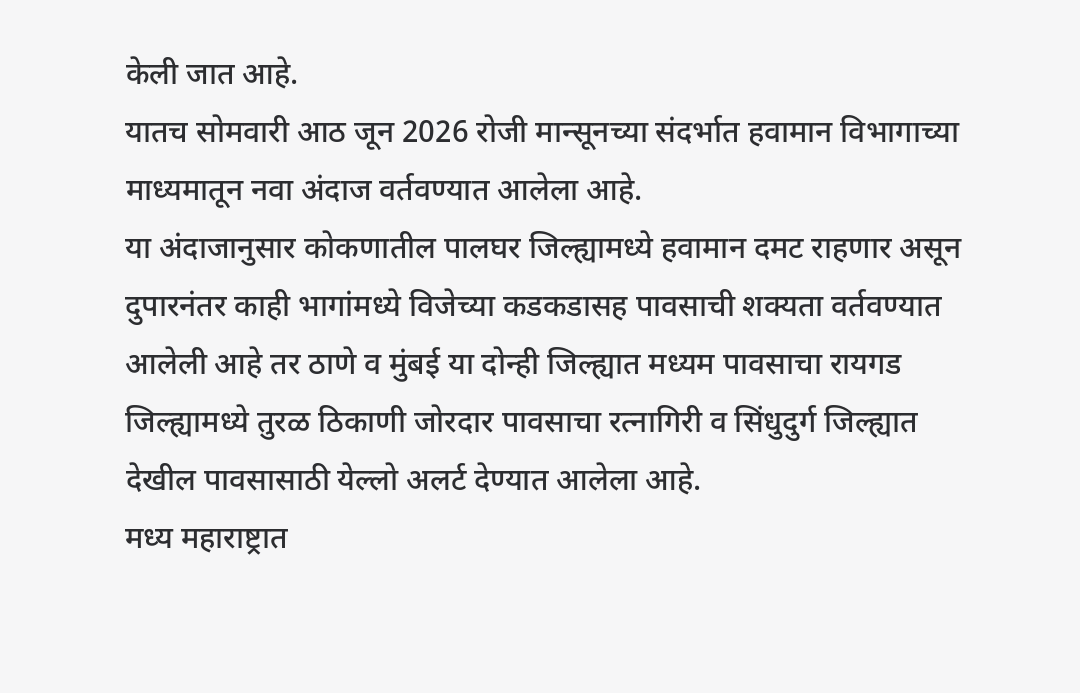केली जात आहे.
यातच सोमवारी आठ जून 2026 रोजी मान्सूनच्या संदर्भात हवामान विभागाच्या माध्यमातून नवा अंदाज वर्तवण्यात आलेला आहे.
या अंदाजानुसार कोकणातील पालघर जिल्ह्यामध्ये हवामान दमट राहणार असून दुपारनंतर काही भागांमध्ये विजेच्या कडकडासह पावसाची शक्यता वर्तवण्यात आलेली आहे तर ठाणे व मुंबई या दोन्ही जिल्ह्यात मध्यम पावसाचा रायगड जिल्ह्यामध्ये तुरळ ठिकाणी जोरदार पावसाचा रत्नागिरी व सिंधुदुर्ग जिल्ह्यात देखील पावसासाठी येल्लो अलर्ट देण्यात आलेला आहे.
मध्य महाराष्ट्रात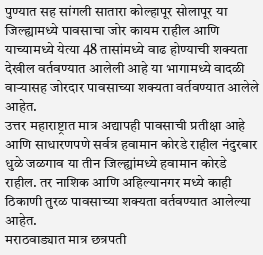पुण्यात सह सांगली सातारा कोल्हापूर सोलापूर या जिल्ह्यामध्ये पावसाचा जोर कायम राहील आणि याच्यामध्ये येत्या 48 तासांमध्ये वाढ होण्याची शक्यता देखील वर्तवण्यात आलेली आहे या भागामध्ये वादळी वाऱ्यासह जोरदार पावसाच्या शक्यता वर्तवण्यात आलेले आहेत.
उत्तर महाराष्ट्रात मात्र अद्यापही पावसाची प्रतीक्षा आहे आणि साधारणपणे सर्वत्र हवामान कोरडे राहील नंदुरबार धुळे जळगाव या तीन जिल्ह्यांमध्ये हवामान कोरडे राहील. तर नाशिक आणि अहिल्यानगर मध्ये काही ठिकाणी तुरळ पावसाच्या शक्यता वर्तवण्यात आलेल्या आहेत.
मराठवाड्यात मात्र छत्रपती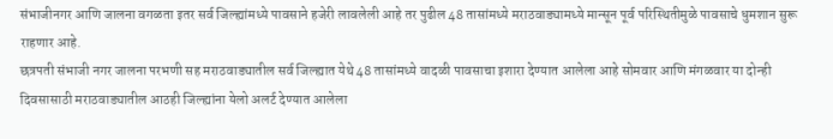संभाजीनगर आणि जालना वगळता इतर सर्व जिल्ह्यांमध्ये पावसाने हजेरी लावलेली आहे तर पुढील 48 तासांमध्ये मराठवाड्यामध्ये मान्सून पूर्व परिस्थितीमुळे पावसाचे धुमशान सुरू राहणार आहे.
छत्रपती संभाजी नगर जालना परभणी सह मराठवाड्यातील सर्व जिल्ह्यात येथे 48 तासांमध्ये वादळी पावसाचा इशारा देण्यात आलेला आहे सोमवार आणि मंगळवार या दोन्ही दिवसासाठी मराठवाड्यातील आठही जिल्ह्यांना येलो अलर्ट देण्यात आलेला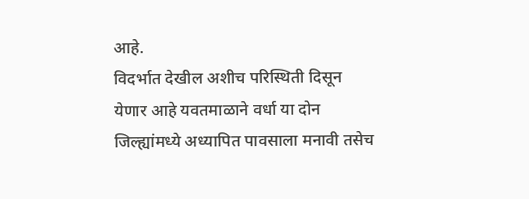आहे.
विदर्भात देखील अशीच परिस्थिती दिसून येणार आहे यवतमाळाने वर्धा या दोन जिल्ह्यांमध्ये अध्यापित पावसाला मनावी तसेच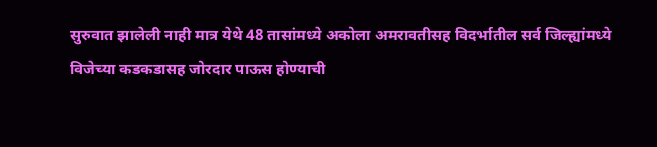सुरुवात झालेली नाही मात्र येथे 48 तासांमध्ये अकोला अमरावतीसह विदर्भातील सर्व जिल्ह्यांमध्ये विजेच्या कडकडासह जोरदार पाऊस होण्याची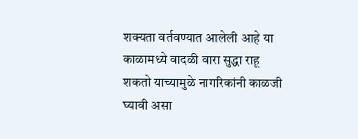शक्यता वर्तवण्यात आलेली आहे या काळामध्ये वादळी वारा सुद्धा राहू शकतो याच्यामुळे नागरिकांनी काळजी घ्यावी असा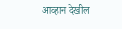आव्हान देखील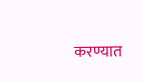करण्यात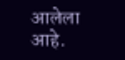आलेला आहे.